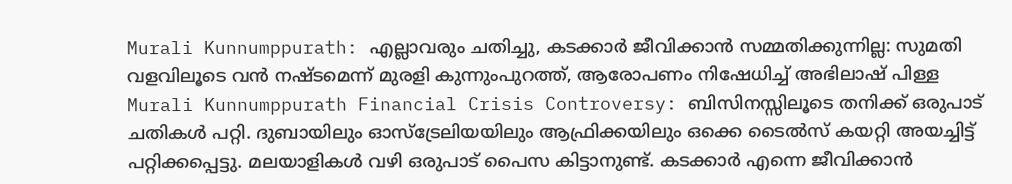Murali Kunnumppurath: എല്ലാവരും ചതിച്ചു, കടക്കാർ ജീവിക്കാൻ സമ്മതിക്കുന്നില്ല: സുമതി വളവിലൂടെ വൻ നഷ്ടമെന്ന് മുരളി കുന്നുംപുറത്ത്, ആരോപണം നിഷേധിച്ച് അഭിലാഷ് പിള്ള
Murali Kunnumppurath Financial Crisis Controversy: ബിസിനസ്സിലൂടെ തനിക്ക് ഒരുപാട് ചതികൾ പറ്റി. ദുബായിലും ഓസ്ട്രേലിയയിലും ആഫ്രിക്കയിലും ഒക്കെ ടൈൽസ് കയറ്റി അയച്ചിട്ട് പറ്റിക്കപ്പെട്ടു. മലയാളികൾ വഴി ഒരുപാട് പൈസ കിട്ടാനുണ്ട്. കടക്കാർ എന്നെ ജീവിക്കാൻ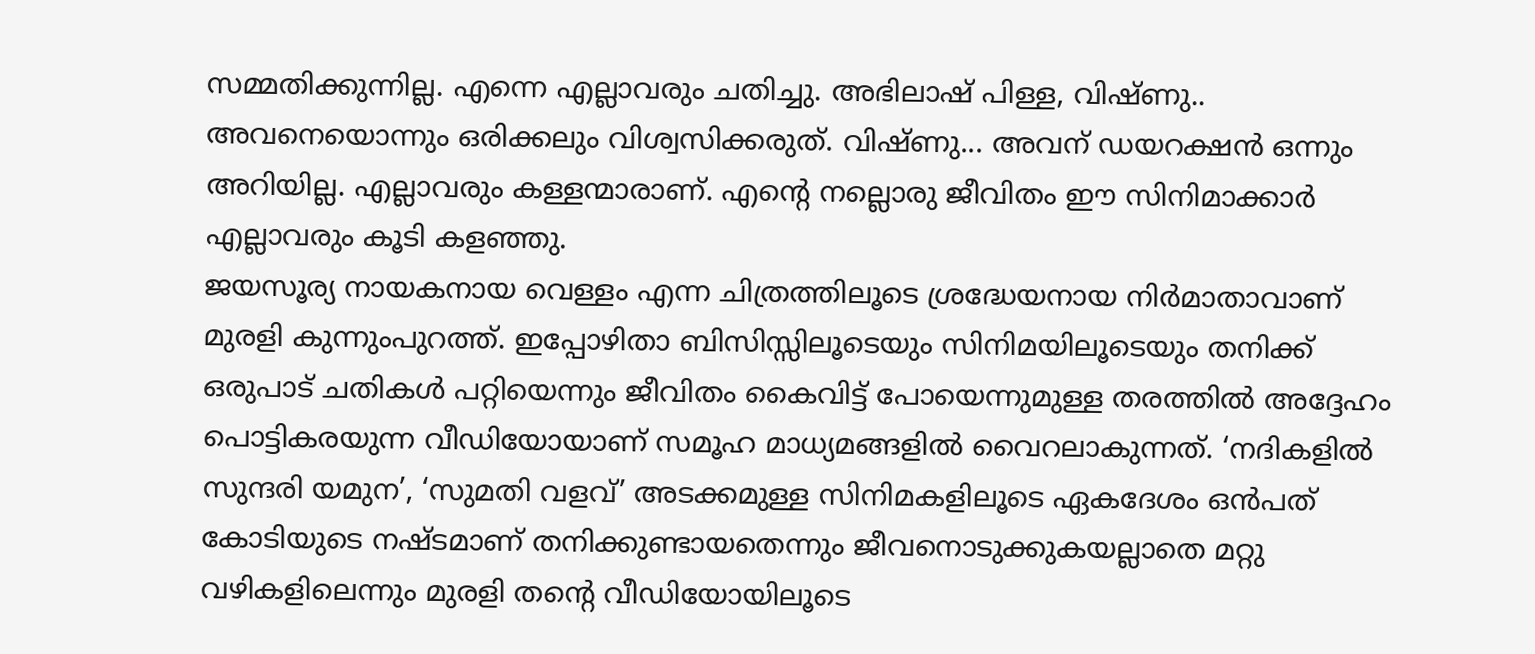സമ്മതിക്കുന്നില്ല. എന്നെ എല്ലാവരും ചതിച്ചു. അഭിലാഷ് പിള്ള, വിഷ്ണു.. അവനെയൊന്നും ഒരിക്കലും വിശ്വസിക്കരുത്. വിഷ്ണു... അവന് ഡയറക്ഷൻ ഒന്നും അറിയില്ല. എല്ലാവരും കള്ളന്മാരാണ്. എന്റെ നല്ലൊരു ജീവിതം ഈ സിനിമാക്കാർ എല്ലാവരും കൂടി കളഞ്ഞു.
ജയസൂര്യ നായകനായ വെള്ളം എന്ന ചിത്രത്തിലൂടെ ശ്രദ്ധേയനായ നിർമാതാവാണ് മുരളി കുന്നുംപുറത്ത്. ഇപ്പോഴിതാ ബിസിസ്സിലൂടെയും സിനിമയിലൂടെയും തനിക്ക് ഒരുപാട് ചതികൾ പറ്റിയെന്നും ജീവിതം കൈവിട്ട് പോയെന്നുമുള്ള തരത്തിൽ അദ്ദേഹം പൊട്ടികരയുന്ന വീഡിയോയാണ് സമൂഹ മാധ്യമങ്ങളിൽ വൈറലാകുന്നത്. ‘നദികളിൽ സുന്ദരി യമുന’, ‘സുമതി വളവ്’ അടക്കമുള്ള സിനിമകളിലൂടെ ഏകദേശം ഒൻപത് കോടിയുടെ നഷ്ടമാണ് തനിക്കുണ്ടായതെന്നും ജീവനൊടുക്കുകയല്ലാതെ മറ്റു വഴികളിലെന്നും മുരളി തൻ്റെ വീഡിയോയിലൂടെ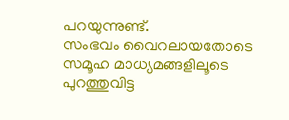പറയുന്നുണ്ട്.
സംഭവം വൈറലായതോടെ സമൂഹ മാധ്യമങ്ങളിലൂടെ പുറത്തുവിട്ട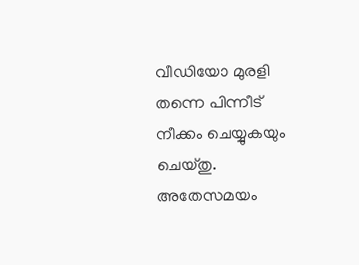വീഡിയോ മുരളി തന്നെ പിന്നീട് നീക്കം ചെയ്യുകയും ചെയ്തു. അതേസമയം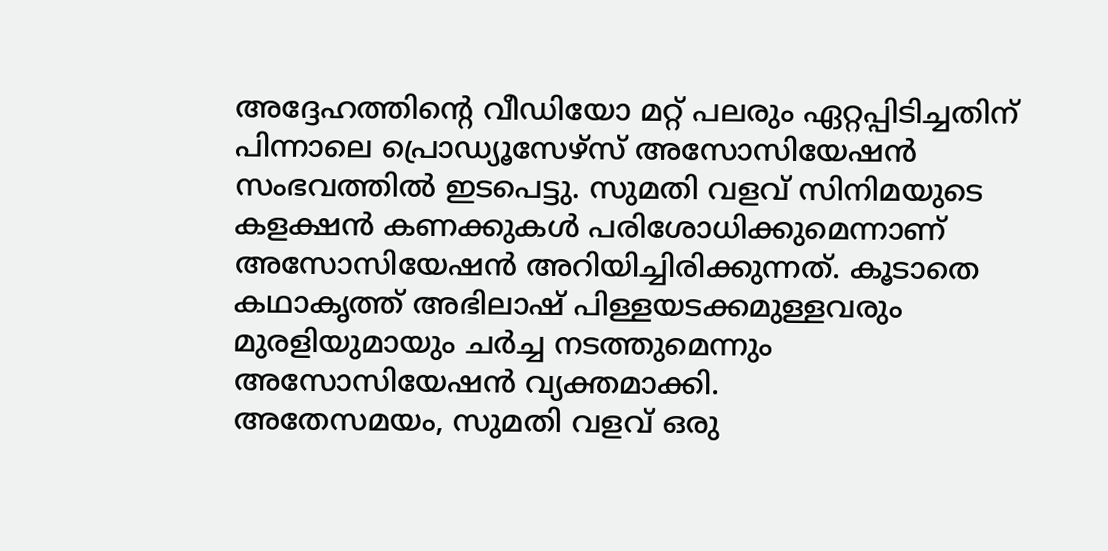അദ്ദേഹത്തിൻ്റെ വീഡിയോ മറ്റ് പലരും ഏറ്റപ്പിടിച്ചതിന് പിന്നാലെ പ്രൊഡ്യൂസേഴ്സ് അസോസിയേഷൻ സംഭവത്തിൽ ഇടപെട്ടു. സുമതി വളവ് സിനിമയുടെ കളക്ഷൻ കണക്കുകൾ പരിശോധിക്കുമെന്നാണ് അസോസിയേഷൻ അറിയിച്ചിരിക്കുന്നത്. കൂടാതെ കഥാകൃത്ത് അഭിലാഷ് പിള്ളയടക്കമുള്ളവരും മുരളിയുമായും ചർച്ച നടത്തുമെന്നും അസോസിയേഷൻ വ്യക്തമാക്കി.
അതേസമയം, സുമതി വളവ് ഒരു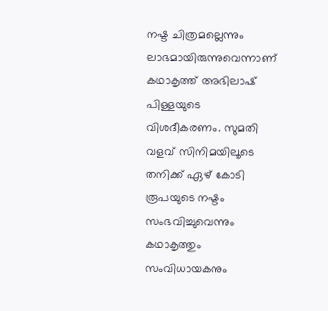നഷ്ട ചിത്രമല്ലെന്നും ലാഭമായിരുന്നുവെന്നാണ് കഥാകൃത്ത് അഭിലാഷ് പിള്ളയുടെ വിശദീകരണം. സുമതി വളവ് സിനിമയിലൂടെ തനിക്ക് ഏഴ് കോടി രൂപയുടെ നഷ്ടം സംഭവിച്ചുവെന്നും കഥാകൃത്തും സംവിധായകനും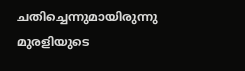ചതിച്ചെന്നുമായിരുന്നു മുരളിയുടെ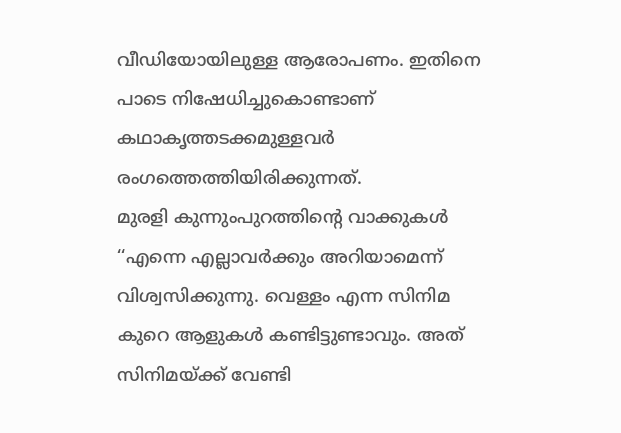വീഡിയോയിലുള്ള ആരോപണം. ഇതിനെ പാടെ നിഷേധിച്ചുകൊണ്ടാണ് കഥാകൃത്തടക്കമുള്ളവർ രംഗത്തെത്തിയിരിക്കുന്നത്.
മുരളി കുന്നുംപുറത്തിൻ്റെ വാക്കുകൾ
‘‘എന്നെ എല്ലാവർക്കും അറിയാമെന്ന് വിശ്വസിക്കുന്നു. വെള്ളം എന്ന സിനിമ കുറെ ആളുകൾ കണ്ടിട്ടുണ്ടാവും. അത് സിനിമയ്ക്ക് വേണ്ടി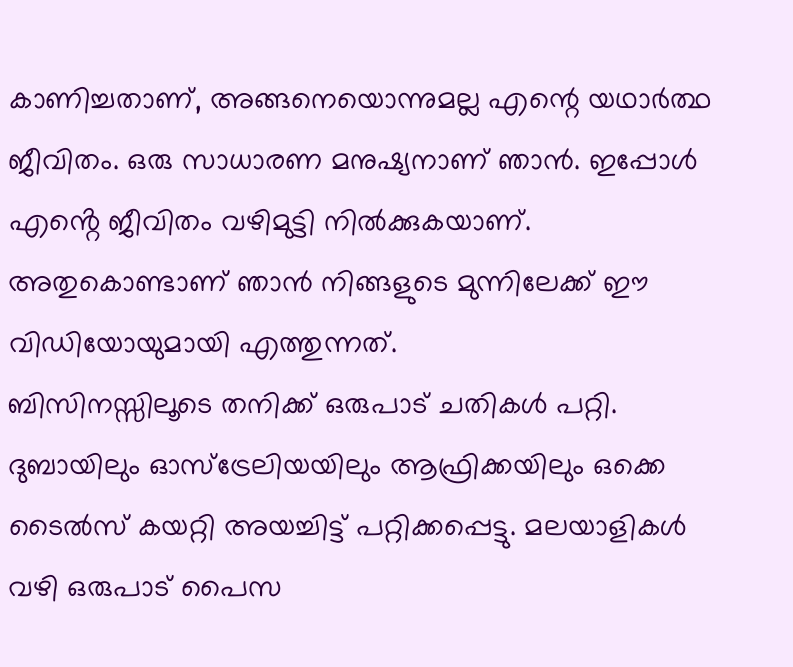കാണിച്ചതാണ്, അങ്ങനെയൊന്നുമല്ല എന്റെ യഥാർത്ഥ ജീവിതം. ഒരു സാധാരണ മനുഷ്യനാണ് ഞാൻ. ഇപ്പോൾ എൻ്റെ ജീവിതം വഴിമുട്ടി നിൽക്കുകയാണ്. അതുകൊണ്ടാണ് ഞാൻ നിങ്ങളുടെ മുന്നിലേക്ക് ഈ വിഡിയോയുമായി എത്തുന്നത്.
ബിസിനസ്സിലൂടെ തനിക്ക് ഒരുപാട് ചതികൾ പറ്റി. ദുബായിലും ഓസ്ട്രേലിയയിലും ആഫ്രിക്കയിലും ഒക്കെ ടൈൽസ് കയറ്റി അയച്ചിട്ട് പറ്റിക്കപ്പെട്ടു. മലയാളികൾ വഴി ഒരുപാട് പൈസ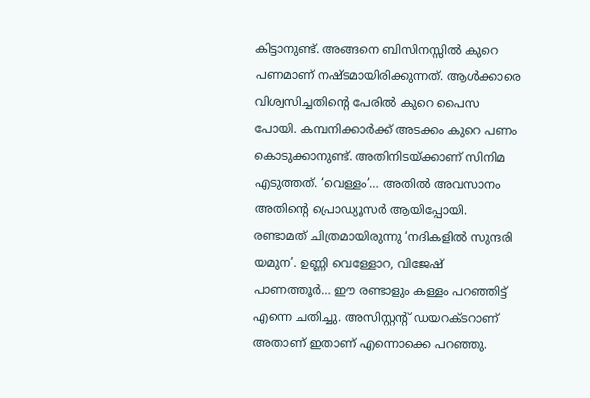കിട്ടാനുണ്ട്. അങ്ങനെ ബിസിനസ്സിൽ കുറെ പണമാണ് നഷ്ടമായിരിക്കുന്നത്. ആൾക്കാരെ വിശ്വസിച്ചതിൻ്റെ പേരിൽ കുറെ പൈസ പോയി. കമ്പനിക്കാർക്ക് അടക്കം കുറെ പണം കൊടുക്കാനുണ്ട്. അതിനിടയ്ക്കാണ് സിനിമ എടുത്തത്. ‘വെള്ളം’… അതിൽ അവസാനം അതിന്റെ പ്രൊഡ്യൂസർ ആയിപ്പോയി.
രണ്ടാമത് ചിത്രമായിരുന്നു ‘നദികളിൽ സുന്ദരി യമുന’. ഉണ്ണി വെള്ളോറ, വിജേഷ് പാണത്തൂർ… ഈ രണ്ടാളും കള്ളം പറഞ്ഞിട്ട് എന്നെ ചതിച്ചു. അസിസ്റ്റന്റ് ഡയറക്ടറാണ് അതാണ് ഇതാണ് എന്നൊക്കെ പറഞ്ഞു.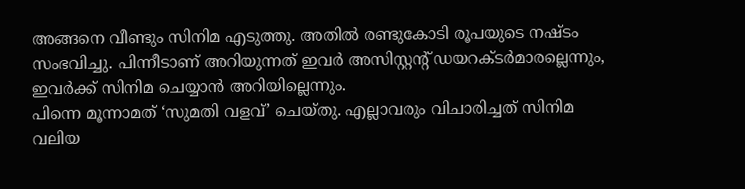അങ്ങനെ വീണ്ടും സിനിമ എടുത്തു. അതിൽ രണ്ടുകോടി രൂപയുടെ നഷ്ടം സംഭവിച്ചു. പിന്നീടാണ് അറിയുന്നത് ഇവർ അസിസ്റ്റന്റ് ഡയറക്ടർമാരല്ലെന്നും, ഇവർക്ക് സിനിമ ചെയ്യാൻ അറിയില്ലെന്നും.
പിന്നെ മൂന്നാമത് ‘സുമതി വളവ്’ ചെയ്തു. എല്ലാവരും വിചാരിച്ചത് സിനിമ വലിയ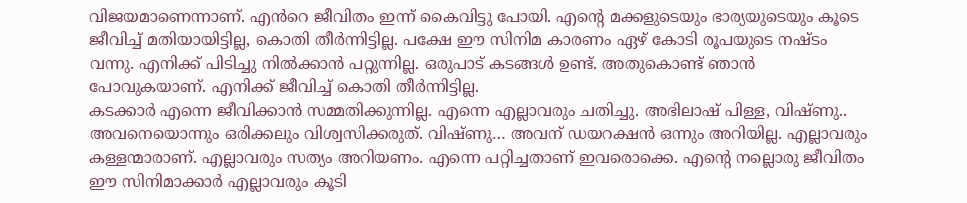വിജയമാണെന്നാണ്. എൻറെ ജീവിതം ഇന്ന് കൈവിട്ടു പോയി. എന്റെ മക്കളുടെയും ഭാര്യയുടെയും കൂടെ ജീവിച്ച് മതിയായിട്ടില്ല, കൊതി തീർന്നിട്ടില്ല. പക്ഷേ ഈ സിനിമ കാരണം ഏഴ് കോടി രൂപയുടെ നഷ്ടം വന്നു. എനിക്ക് പിടിച്ചു നിൽക്കാൻ പറ്റുന്നില്ല. ഒരുപാട് കടങ്ങൾ ഉണ്ട്. അതുകൊണ്ട് ഞാൻ പോവുകയാണ്. എനിക്ക് ജീവിച്ച് കൊതി തീർന്നിട്ടില്ല.
കടക്കാർ എന്നെ ജീവിക്കാൻ സമ്മതിക്കുന്നില്ല. എന്നെ എല്ലാവരും ചതിച്ചു. അഭിലാഷ് പിള്ള, വിഷ്ണു.. അവനെയൊന്നും ഒരിക്കലും വിശ്വസിക്കരുത്. വിഷ്ണു… അവന് ഡയറക്ഷൻ ഒന്നും അറിയില്ല. എല്ലാവരും കള്ളന്മാരാണ്. എല്ലാവരും സത്യം അറിയണം. എന്നെ പറ്റിച്ചതാണ് ഇവരൊക്കെ. എന്റെ നല്ലൊരു ജീവിതം ഈ സിനിമാക്കാർ എല്ലാവരും കൂടി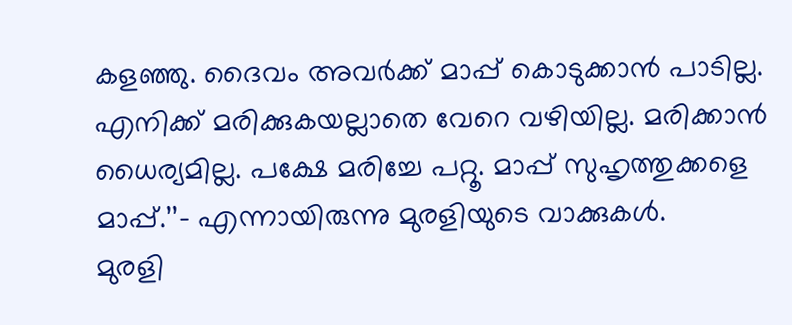കളഞ്ഞു. ദൈവം അവർക്ക് മാപ്പ് കൊടുക്കാൻ പാടില്ല. എനിക്ക് മരിക്കുകയല്ലാതെ വേറെ വഴിയില്ല. മരിക്കാൻ ധൈര്യമില്ല. പക്ഷേ മരിച്ചേ പറ്റൂ. മാപ്പ് സുഹൃത്തുക്കളെ മാപ്പ്.’’– എന്നായിരുന്നു മുരളിയുടെ വാക്കുകൾ.
മുരളി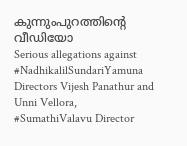കുന്നുംപുറത്തിൻ്റെ വീഡിയോ
Serious allegations against #NadhikalilSundariYamuna Directors Vijesh Panathur and Unni Vellora, #SumathiValavu Director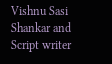Vishnu Sasi Shankar and Script writer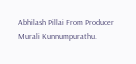Abhilash Pillai From Producer Murali Kunnumpurathu.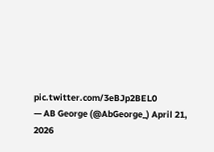pic.twitter.com/3eBJp2BEL0
— AB George (@AbGeorge_) April 21, 2026